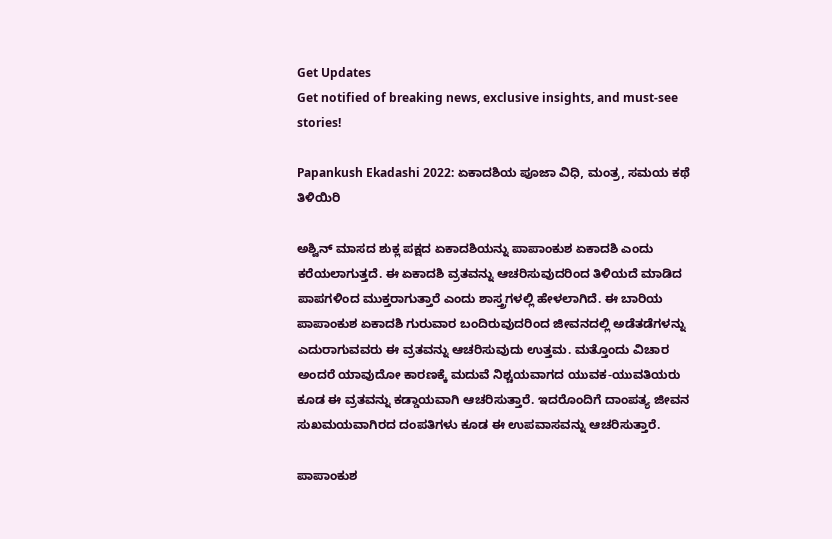Get Updates
Get notified of breaking news, exclusive insights, and must-see stories!

Papankush Ekadashi 2022: ಏಕಾದಶಿಯ ಪೂಜಾ ವಿಧಿ, ಮಂತ್ರ, ಸಮಯ ಕಥೆ ತಿಳಿಯಿರಿ

ಅಶ್ವಿನ್ ಮಾಸದ ಶುಕ್ಲ ಪಕ್ಷದ ಏಕಾದಶಿಯನ್ನು ಪಾಪಾಂಕುಶ ಏಕಾದಶಿ ಎಂದು ಕರೆಯಲಾಗುತ್ತದೆ. ಈ ಏಕಾದಶಿ ವ್ರತವನ್ನು ಆಚರಿಸುವುದರಿಂದ ತಿಳಿಯದೆ ಮಾಡಿದ ಪಾಪಗಳಿಂದ ಮುಕ್ತರಾಗುತ್ತಾರೆ ಎಂದು ಶಾಸ್ತ್ರಗಳಲ್ಲಿ ಹೇಳಲಾಗಿದೆ. ಈ ಬಾರಿಯ ಪಾಪಾಂಕುಶ ಏಕಾದಶಿ ಗುರುವಾರ ಬಂದಿರುವುದರಿಂದ ಜೀವನದಲ್ಲಿ ಅಡೆತಡೆಗಳನ್ನು ಎದುರಾಗುವವರು ಈ ವ್ರತವನ್ನು ಆಚರಿಸುವುದು ಉತ್ತಮ. ಮತ್ತೊಂದು ವಿಚಾರ ಅಂದರೆ ಯಾವುದೋ ಕಾರಣಕ್ಕೆ ಮದುವೆ ನಿಶ್ಚಯವಾಗದ ಯುವಕ-ಯುವತಿಯರು ಕೂಡ ಈ ವ್ರತವನ್ನು ಕಡ್ಡಾಯವಾಗಿ ಆಚರಿಸುತ್ತಾರೆ. ಇದರೊಂದಿಗೆ ದಾಂಪತ್ಯ ಜೀವನ ಸುಖಮಯವಾಗಿರದ ದಂಪತಿಗಳು ಕೂಡ ಈ ಉಪವಾಸವನ್ನು ಆಚರಿಸುತ್ತಾರೆ.

ಪಾಪಾಂಕುಶ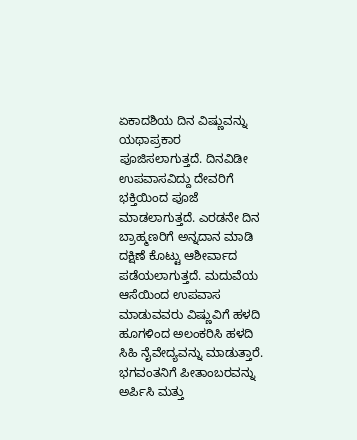ಏಕಾದಶಿಯ ದಿನ ವಿಷ್ಣುವನ್ನು ಯಥಾಪ್ರಕಾರ ಪೂಜಿಸಲಾಗುತ್ತದೆ. ದಿನವಿಡೀ ಉಪವಾಸವಿದ್ದು ದೇವರಿಗೆ ಭಕ್ತಿಯಿಂದ ಪೂಜೆ ಮಾಡಲಾಗುತ್ತದೆ. ಎರಡನೇ ದಿನ ಬ್ರಾಹ್ಮಣರಿಗೆ ಅನ್ನದಾನ ಮಾಡಿ ದಕ್ಷಿಣೆ ಕೊಟ್ಟು ಆಶೀರ್ವಾದ ಪಡೆಯಲಾಗುತ್ತದೆ. ಮದುವೆಯ ಆಸೆಯಿಂದ ಉಪವಾಸ ಮಾಡುವವರು ವಿಷ್ಣುವಿಗೆ ಹಳದಿ ಹೂಗಳಿಂದ ಅಲಂಕರಿಸಿ ಹಳದಿ ಸಿಹಿ ನೈವೇದ್ಯವನ್ನು ಮಾಡುತ್ತಾರೆ. ಭಗವಂತನಿಗೆ ಪೀತಾಂಬರವನ್ನು ಅರ್ಪಿಸಿ ಮತ್ತು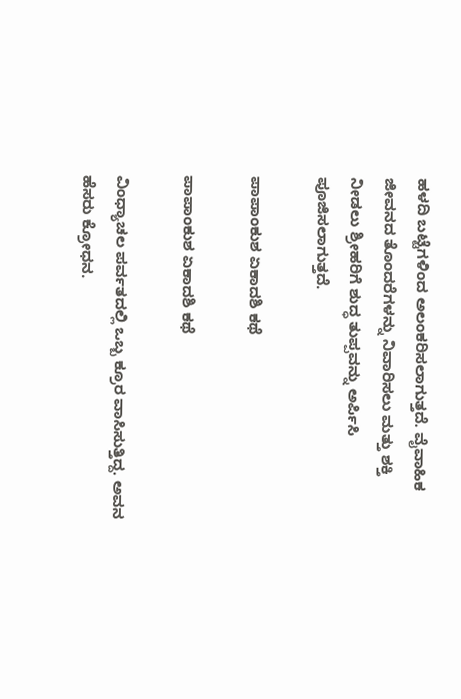ಹಳದಿ ಬಟ್ಟೆಗಳಿಂದ ಅಲಂಕರಿಸಲಾಗುತ್ತದೆ. ವೈವಾಹಿಕ ಜೀವನದ ತೊಂದರೆಗಳನ್ನು ನಿವಾರಿಸಲು ಮತ್ತು ಶಕ್ತಿ ನೀಡಲು ಶ್ರೀಹರಿಗೆ ಶುದ್ಧ ತುಪ್ಪವನ್ನು ಅರ್ಪಿಸಿ ಪೂಜಿಸಲಾಗುತ್ತದೆ.

ಪಾಪಾಂಕುಶ ಏಕಾದಶಿ ಕಥೆ

ಪಾಪಾಂಕುಶ ಏಕಾದಶಿ ಕಥೆ

ವಿಂಧ್ಯಾಚಲ ಪರ್ವತದಲ್ಲಿ ಒಬ್ಬ ಕ್ರೂರ ವಾಸಿಸುತ್ತಿದ್ದ. ಅವನ ಹೆಸರು ಕ್ರೋಧನ.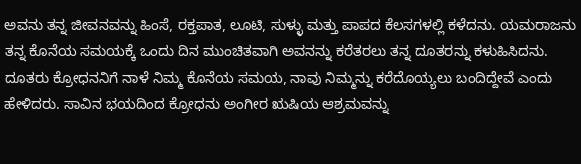ಅವನು ತನ್ನ ಜೀವನವನ್ನು ಹಿಂಸೆ, ರಕ್ತಪಾತ, ಲೂಟಿ, ಸುಳ್ಳು ಮತ್ತು ಪಾಪದ ಕೆಲಸಗಳಲ್ಲಿ ಕಳೆದನು. ಯಮರಾಜನು ತನ್ನ ಕೊನೆಯ ಸಮಯಕ್ಕೆ ಒಂದು ದಿನ ಮುಂಚಿತವಾಗಿ ಅವನನ್ನು ಕರೆತರಲು ತನ್ನ ದೂತರನ್ನು ಕಳುಹಿಸಿದನು. ದೂತರು ಕ್ರೋಧನನಿಗೆ ನಾಳೆ ನಿಮ್ಮ ಕೊನೆಯ ಸಮಯ, ನಾವು ನಿಮ್ಮನ್ನು ಕರೆದೊಯ್ಯಲು ಬಂದಿದ್ದೇವೆ ಎಂದು ಹೇಳಿದರು. ಸಾವಿನ ಭಯದಿಂದ ಕ್ರೋಧನು ಅಂಗೀರ ಋಷಿಯ ಆಶ್ರಮವನ್ನು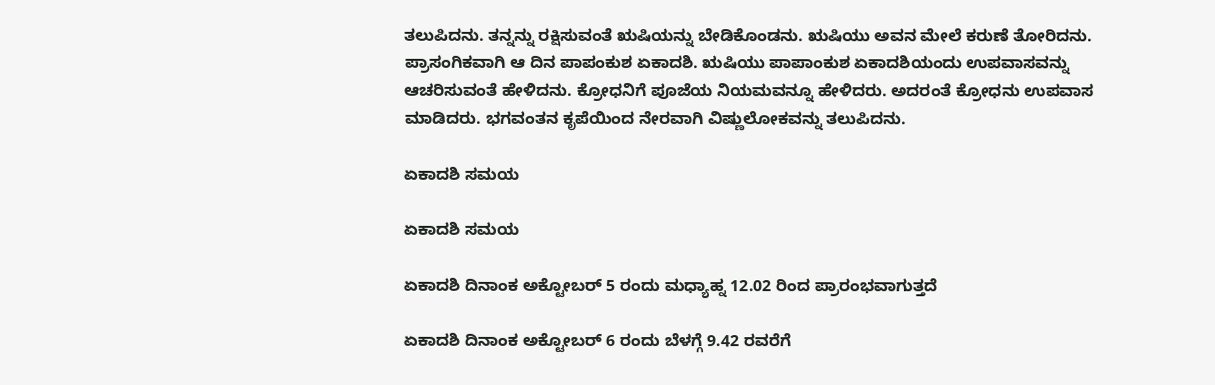ತಲುಪಿದನು. ತನ್ನನ್ನು ರಕ್ಷಿಸುವಂತೆ ಋಷಿಯನ್ನು ಬೇಡಿಕೊಂಡನು. ಋಷಿಯು ಅವನ ಮೇಲೆ ಕರುಣೆ ತೋರಿದನು. ಪ್ರಾಸಂಗಿಕವಾಗಿ ಆ ದಿನ ಪಾಪಂಕುಶ ಏಕಾದಶಿ. ಋಷಿಯು ಪಾಪಾಂಕುಶ ಏಕಾದಶಿಯಂದು ಉಪವಾಸವನ್ನು ಆಚರಿಸುವಂತೆ ಹೇಳಿದನು. ಕ್ರೋಧನಿಗೆ ಪೂಜೆಯ ನಿಯಮವನ್ನೂ ಹೇಳಿದರು. ಅದರಂತೆ ಕ್ರೋಧನು ಉಪವಾಸ ಮಾಡಿದರು. ಭಗವಂತನ ಕೃಪೆಯಿಂದ ನೇರವಾಗಿ ವಿಷ್ಣುಲೋಕವನ್ನು ತಲುಪಿದನು.

ಏಕಾದಶಿ ಸಮಯ

ಏಕಾದಶಿ ಸಮಯ

ಏಕಾದಶಿ ದಿನಾಂಕ ಅಕ್ಟೋಬರ್ 5 ರಂದು ಮಧ್ಯಾಹ್ನ 12.02 ರಿಂದ ಪ್ರಾರಂಭವಾಗುತ್ತದೆ

ಏಕಾದಶಿ ದಿನಾಂಕ ಅಕ್ಟೋಬರ್ 6 ರಂದು ಬೆಳಗ್ಗೆ 9.42 ರವರೆಗೆ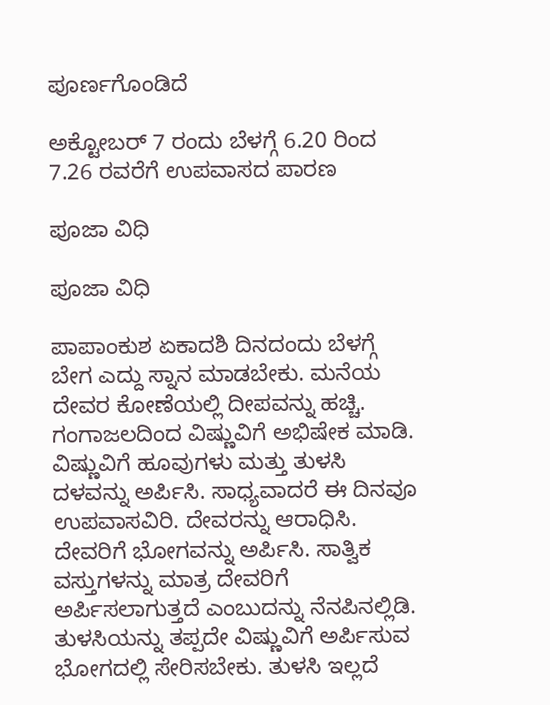ಪೂರ್ಣಗೊಂಡಿದೆ

ಅಕ್ಟೋಬರ್ 7 ರಂದು ಬೆಳಗ್ಗೆ 6.20 ರಿಂದ 7.26 ರವರೆಗೆ ಉಪವಾಸದ ಪಾರಣ

ಪೂಜಾ ವಿಧಿ

ಪೂಜಾ ವಿಧಿ

ಪಾಪಾಂಕುಶ ಏಕಾದಶಿ ದಿನದಂದು ಬೆಳಗ್ಗೆ ಬೇಗ ಎದ್ದು ಸ್ನಾನ ಮಾಡಬೇಕು. ಮನೆಯ ದೇವರ ಕೋಣೆಯಲ್ಲಿ ದೀಪವನ್ನು ಹಚ್ಚಿ. ಗಂಗಾಜಲದಿಂದ ವಿಷ್ಣುವಿಗೆ ಅಭಿಷೇಕ ಮಾಡಿ. ವಿಷ್ಣುವಿಗೆ ಹೂವುಗಳು ಮತ್ತು ತುಳಸಿ ದಳವನ್ನು ಅರ್ಪಿಸಿ. ಸಾಧ್ಯವಾದರೆ ಈ ದಿನವೂ ಉಪವಾಸವಿರಿ. ದೇವರನ್ನು ಆರಾಧಿಸಿ. ದೇವರಿಗೆ ಭೋಗವನ್ನು ಅರ್ಪಿಸಿ. ಸಾತ್ವಿಕ ವಸ್ತುಗಳನ್ನು ಮಾತ್ರ ದೇವರಿಗೆ ಅರ್ಪಿಸಲಾಗುತ್ತದೆ ಎಂಬುದನ್ನು ನೆನಪಿನಲ್ಲಿಡಿ. ತುಳಸಿಯನ್ನು ತಪ್ಪದೇ ವಿಷ್ಣುವಿಗೆ ಅರ್ಪಿಸುವ ಭೋಗದಲ್ಲಿ ಸೇರಿಸಬೇಕು. ತುಳಸಿ ಇಲ್ಲದೆ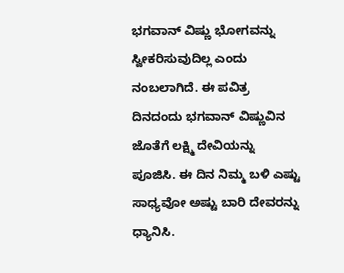ಭಗವಾನ್ ವಿಷ್ಣು ಭೋಗವನ್ನು ಸ್ವೀಕರಿಸುವುದಿಲ್ಲ ಎಂದು ನಂಬಲಾಗಿದೆ. ಈ ಪವಿತ್ರ ದಿನದಂದು ಭಗವಾನ್ ವಿಷ್ಣುವಿನ ಜೊತೆಗೆ ಲಕ್ಷ್ಮಿ ದೇವಿಯನ್ನು ಪೂಜಿಸಿ. ಈ ದಿನ ನಿಮ್ಮ ಬಳಿ ಎಷ್ಟು ಸಾಧ್ಯವೋ ಅಷ್ಟು ಬಾರಿ ದೇವರನ್ನು ಧ್ಯಾನಿಸಿ.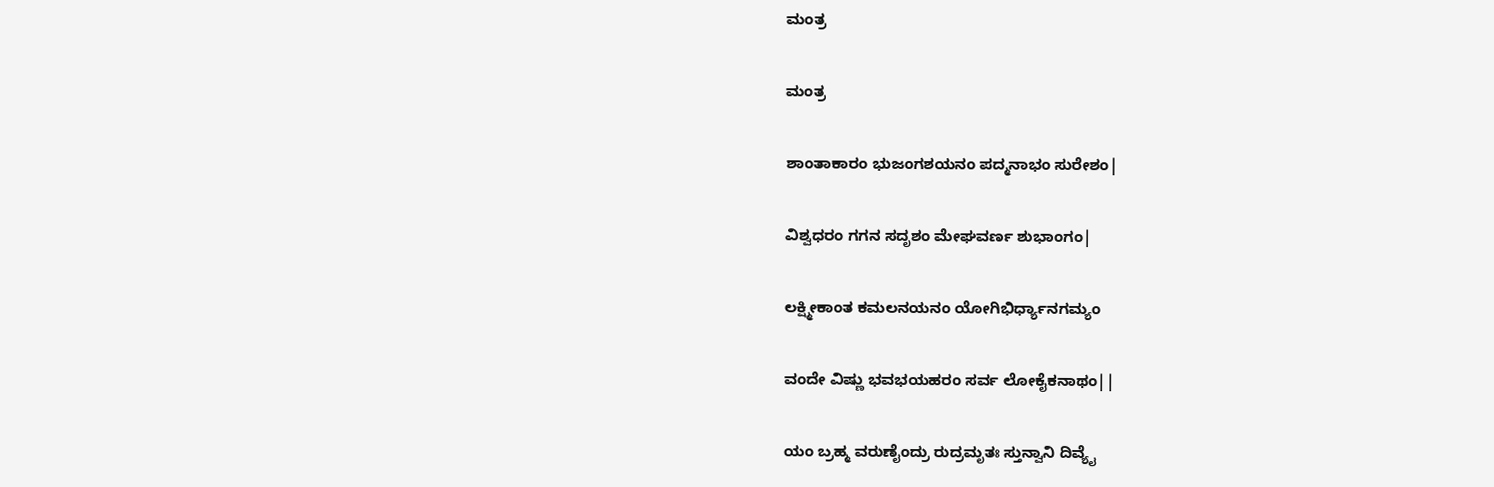ಮಂತ್ರ

ಮಂತ್ರ

ಶಾಂತಾಕಾರಂ ಭುಜಂಗಶಯನಂ ಪದ್ಮನಾಭಂ ಸುರೇಶಂ|

ವಿಶ್ವಧರಂ ಗಗನ ಸದೃಶಂ ಮೇಘವರ್ಣ ಶುಭಾಂಗಂ|

ಲಕ್ಷ್ಮೀಕಾಂತ ಕಮಲನಯನಂ ಯೋಗಿಭಿರ್ಧ್ಯಾನಗಮ್ಯಂ

ವಂದೇ ವಿಷ್ಣು ಭವಭಯಹರಂ ಸರ್ವ ಲೋಕೈಕನಾಥಂ||

ಯಂ ಬ್ರಹ್ಮ ವರುಣೈಂದ್ರು ರುದ್ರಮೃತಃ ಸ್ತುನ್ವಾನಿ ದಿವ್ಯೈ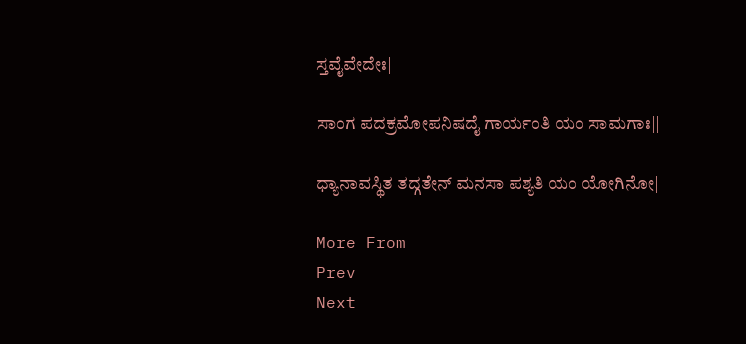ಸ್ತವೈವೇದೇಃ|

ಸಾಂಗ ಪದಕ್ರಮೋಪನಿಷದೈ ಗಾರ್ಯಂತಿ ಯಂ ಸಾಮಗಾಃ||

ಧ್ಯಾನಾವಸ್ಥಿತ ತದ್ಗತೇನ್ ಮನಸಾ ಪಶ್ಯತಿ ಯಂ ಯೋಗಿನೋ|

More From
Prev
Next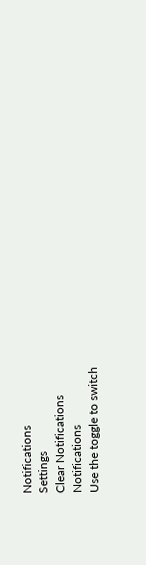Notifications
Settings
Clear Notifications
Notifications
Use the toggle to switch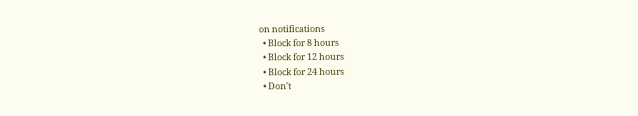on notifications
  • Block for 8 hours
  • Block for 12 hours
  • Block for 24 hours
  • Don't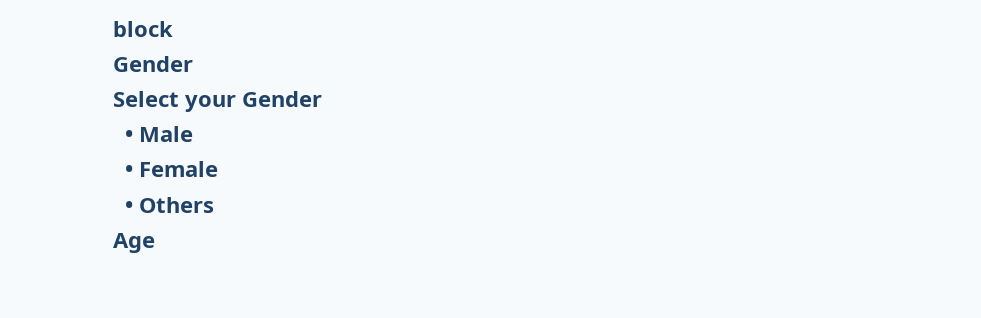block
Gender
Select your Gender
  • Male
  • Female
  • Others
Age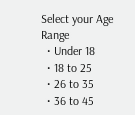Select your Age Range
  • Under 18
  • 18 to 25
  • 26 to 35
  • 36 to 45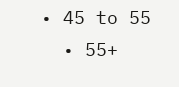• 45 to 55
  • 55+